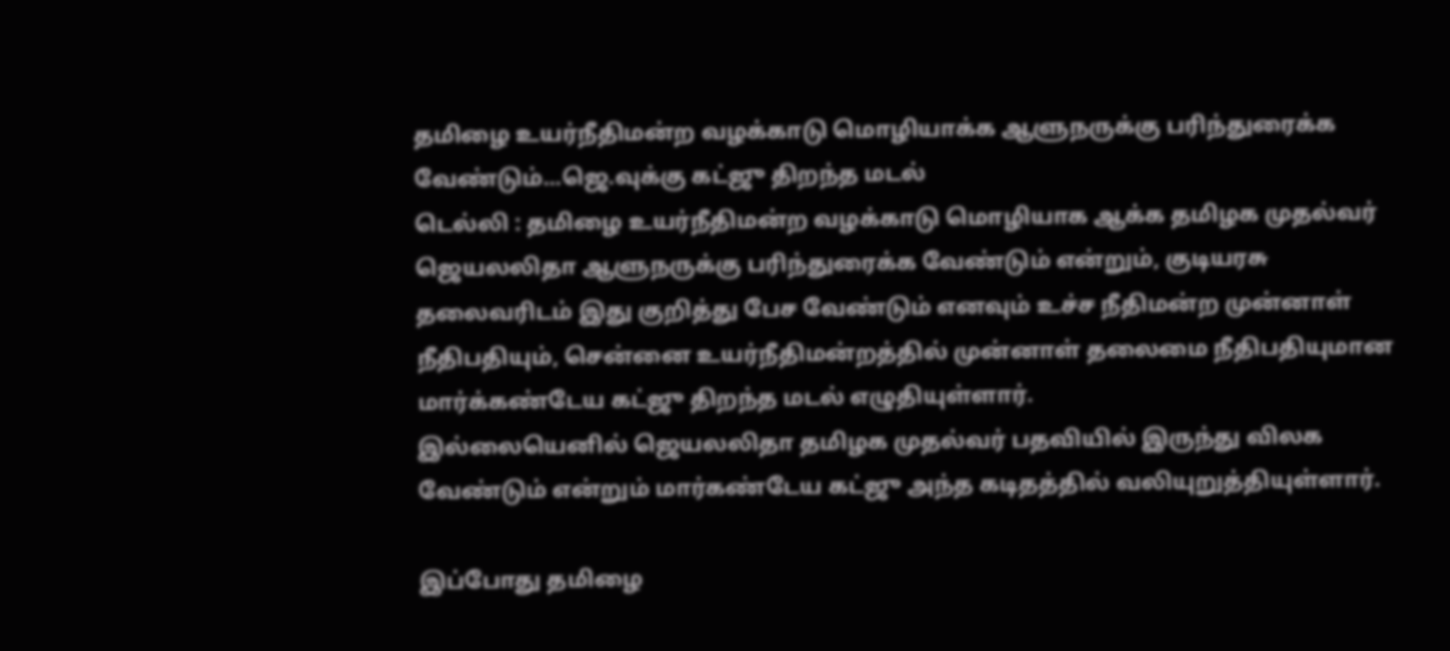தமிழை உயர்நீதிமன்ற வழக்காடு மொழியாக்க ஆளுநருக்கு பரிந்துரைக்க வேண்டும்...ஜெ.வுக்கு கட்ஜு திறந்த மடல்
டெல்லி : தமிழை உயர்நீதிமன்ற வழக்காடு மொழியாக ஆக்க தமிழக முதல்வர் ஜெயலலிதா ஆளுநருக்கு பரிந்துரைக்க வேண்டும் என்றும், குடியரசு தலைவரிடம் இது குறித்து பேச வேண்டும் எனவும் உச்ச நீதிமன்ற முன்னாள் நீதிபதியும், சென்னை உயர்நீதிமன்றத்தில் முன்னாள் தலைமை நீதிபதியுமான மார்க்கண்டேய கட்ஜு திறந்த மடல் எழுதியுள்ளார்.
இல்லையெனில் ஜெயலலிதா தமிழக முதல்வர் பதவியில் இருந்து விலக வேண்டும் என்றும் மார்கண்டேய கட்ஜு அந்த கடிதத்தில் வலியுறுத்தியுள்ளார்.

இப்போது தமிழை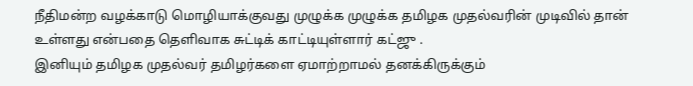நீதிமன்ற வழக்காடு மொழியாக்குவது முழுக்க முழுக்க தமிழக முதல்வரின் முடிவில் தான் உள்ளது என்பதை தெளிவாக சுட்டிக் காட்டியுள்ளார் கட்ஜு .
இனியும் தமிழக முதல்வர் தமிழர்களை ஏமாற்றாமல் தனக்கிருக்கும்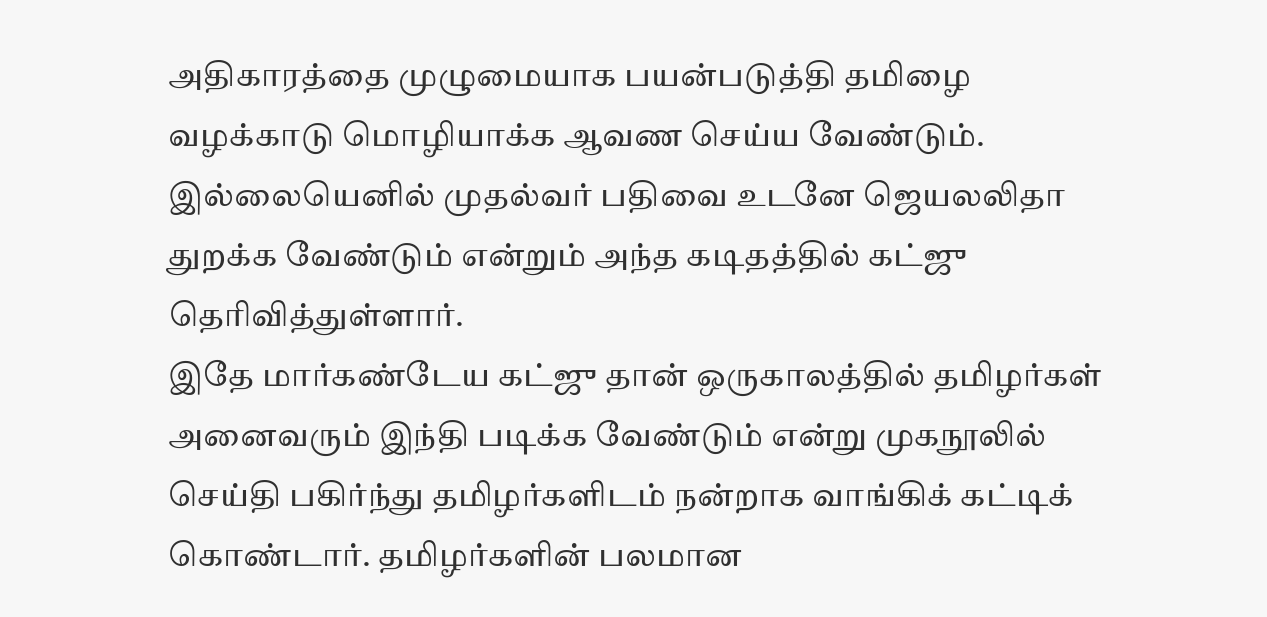அதிகாரத்தை முழுமையாக பயன்படுத்தி தமிழை வழக்காடு மொழியாக்க ஆவண செய்ய வேண்டும். இல்லையெனில் முதல்வர் பதிவை உடனே ஜெயலலிதா துறக்க வேண்டும் என்றும் அந்த கடிதத்தில் கட்ஜு தெரிவித்துள்ளார்.
இதே மார்கண்டேய கட்ஜு தான் ஒருகாலத்தில் தமிழர்கள் அனைவரும் இந்தி படிக்க வேண்டும் என்று முகநூலில் செய்தி பகிர்ந்து தமிழர்களிடம் நன்றாக வாங்கிக் கட்டிக் கொண்டார். தமிழர்களின் பலமான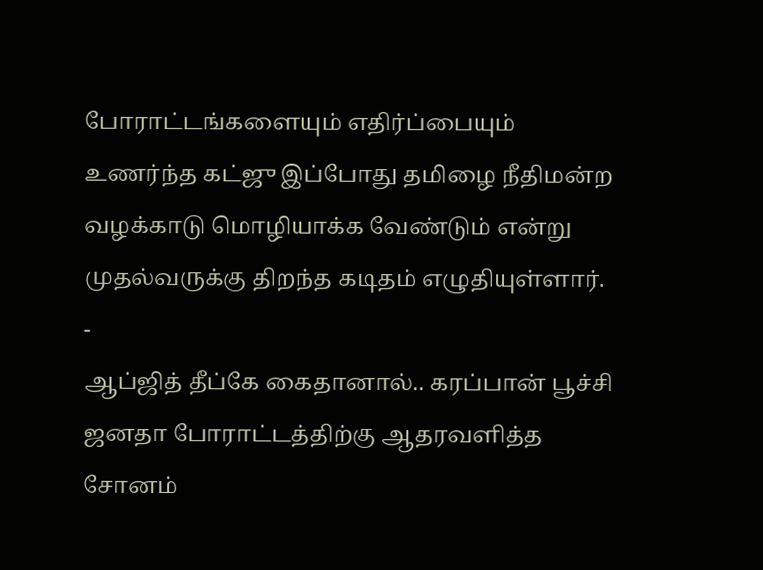போராட்டங்களையும் எதிர்ப்பையும் உணர்ந்த கட்ஜு இப்போது தமிழை நீதிமன்ற வழக்காடு மொழியாக்க வேண்டும் என்று முதல்வருக்கு திறந்த கடிதம் எழுதியுள்ளார்.
-
ஆப்ஜித் தீப்கே கைதானால்.. கரப்பான் பூச்சி ஜனதா போராட்டத்திற்கு ஆதரவளித்த சோனம்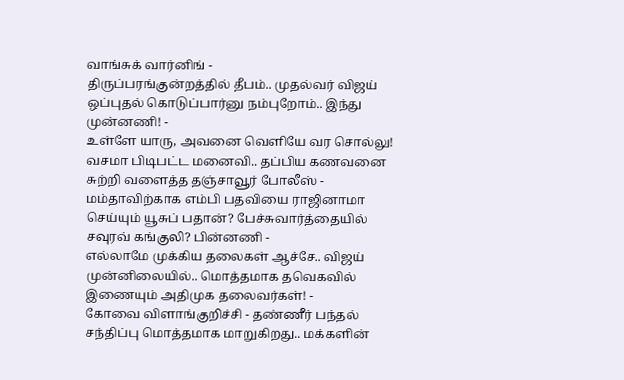வாங்சுக் வார்னிங் -
திருப்பரங்குன்றத்தில் தீபம்.. முதல்வர் விஜய் ஒப்புதல் கொடுப்பார்னு நம்புறோம்.. இந்து முன்னணி! -
உள்ளே யாரு, அவனை வெளியே வர சொல்லு! வசமா பிடிபட்ட மனைவி.. தப்பிய கணவனை சுற்றி வளைத்த தஞ்சாவூர் போலீஸ் -
மம்தாவிற்காக எம்பி பதவியை ராஜினாமா செய்யும் யூசுப் பதான்? பேச்சுவார்த்தையில் சவுரவ் கங்குலி? பின்னணி -
எல்லாமே முக்கிய தலைகள் ஆச்சே.. விஜய் முன்னிலையில்.. மொத்தமாக தவெகவில் இணையும் அதிமுக தலைவர்கள்! -
கோவை விளாங்குறிச்சி - தண்ணீர் பந்தல் சந்திப்பு மொத்தமாக மாறுகிறது.. மக்களின்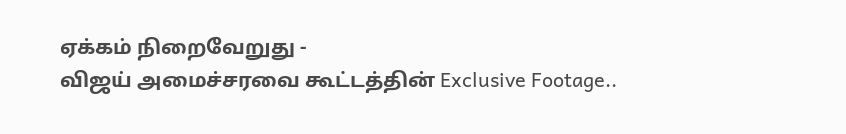ஏக்கம் நிறைவேறுது -
விஜய் அமைச்சரவை கூட்டத்தின் Exclusive Footage..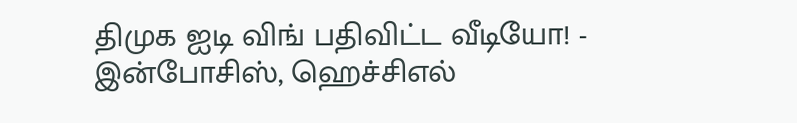திமுக ஐடி விங் பதிவிட்ட வீடியோ! -
இன்போசிஸ், ஹெச்சிஎல்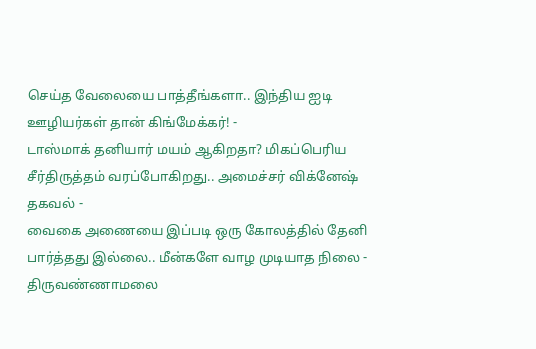செய்த வேலையை பாத்தீங்களா.. இந்திய ஐடி ஊழியர்கள் தான் கிங்மேக்கர்! -
டாஸ்மாக் தனியார் மயம் ஆகிறதா? மிகப்பெரிய சீர்திருத்தம் வரப்போகிறது.. அமைச்சர் விக்னேஷ் தகவல் -
வைகை அணையை இப்படி ஒரு கோலத்தில் தேனி பார்த்தது இல்லை.. மீன்களே வாழ முடியாத நிலை -
திருவண்ணாமலை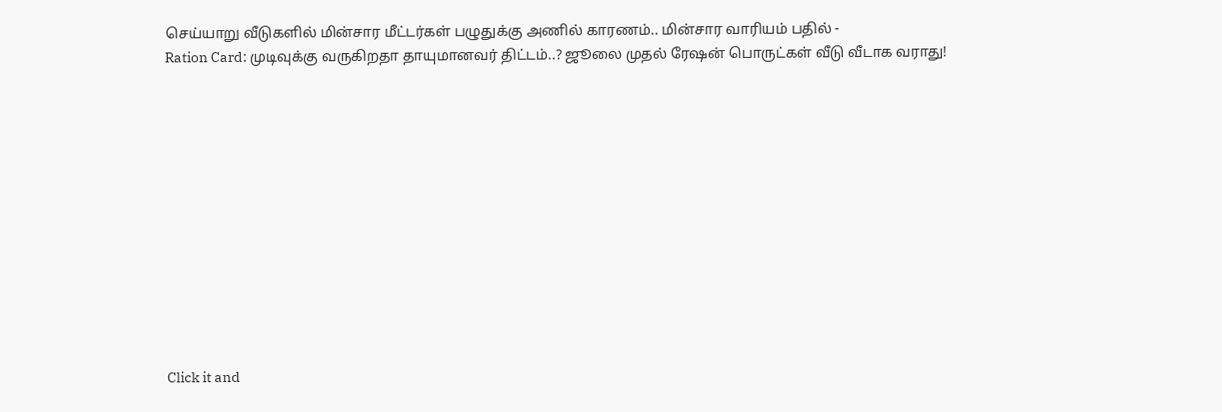செய்யாறு வீடுகளில் மின்சார மீட்டர்கள் பழுதுக்கு அணில் காரணம்.. மின்சார வாரியம் பதில் -
Ration Card: முடிவுக்கு வருகிறதா தாயுமானவர் திட்டம்..? ஜூலை முதல் ரேஷன் பொருட்கள் வீடு வீடாக வராது!












Click it and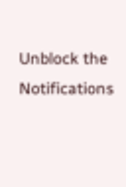Unblock the Notifications